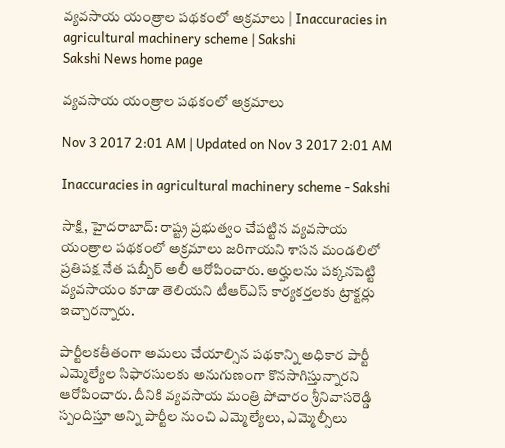వ్యవసాయ యంత్రాల పథకంలో అక్రమాలు | Inaccuracies in agricultural machinery scheme | Sakshi
Sakshi News home page

వ్యవసాయ యంత్రాల పథకంలో అక్రమాలు

Nov 3 2017 2:01 AM | Updated on Nov 3 2017 2:01 AM

Inaccuracies in agricultural machinery scheme - Sakshi

సాక్షి, హైదరాబాద్‌: రాష్ట్ర ప్రభుత్వం చేపట్టిన వ్యవసాయ యంత్రాల పథకంలో అక్రమాలు జరిగాయని శాసన మండలిలో ప్రతిపక్ష నేత షబ్బీర్‌ అలీ ఆరోపించారు. అర్హులను పక్కనపెట్టి వ్యవసాయం కూడా తెలియని టీఆర్‌ఎస్‌ కార్యకర్తలకు ట్రాక్టర్లు ఇచ్చారన్నారు.

పార్టీలకతీతంగా అమలు చేయాల్సిన పథకాన్ని అధికార పార్టీ ఎమ్మెల్యేల సిఫారసులకు అనుగుణంగా కొనసాగిస్తున్నారని ఆరోపించారు. దీనికి వ్యవసాయ మంత్రి పోచారం శ్రీనివాసరెడ్డి స్పందిస్తూ అన్ని పార్టీల నుంచి ఎమ్మెల్యేలు, ఎమ్మెల్సీలు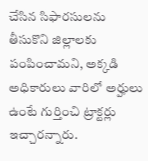చేసిన సిఫారసులను తీసుకొని జిల్లాలకు పంపించామని, అక్కడి అధికారులు వారిలో అర్హులు ఉంటే గుర్తించి ట్రాక్టర్లు ఇచ్చారన్నారు.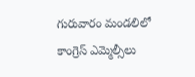గురువారం మండలిలో కాంగ్రెస్‌ ఎమ్మెల్సీలు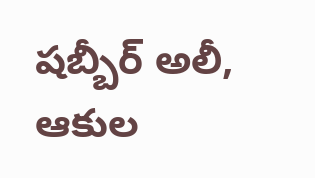షబ్బీర్‌ అలీ, ఆకుల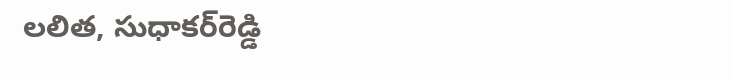లలిత, సుధాకర్‌రెడ్డి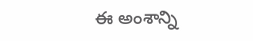ఈ అంశాన్ని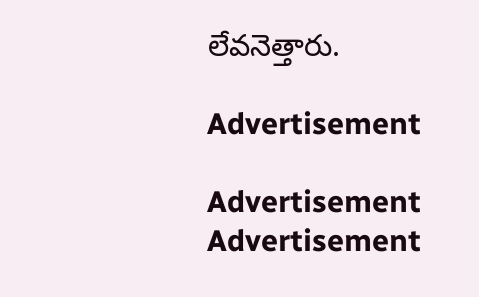లేవనెత్తారు.

Advertisement

Advertisement
Advertisement